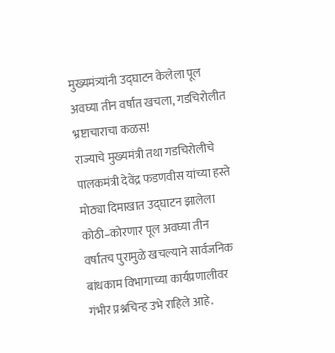मुख्यमंत्र्यांनी उद्घाटन केलेला पूल अवघ्या तीन वर्षांत खचला, गडचिरोलीत भ्रष्टाचाराचा कळस!
राज्याचे मुख्यमंत्री तथा गडचिरोलीचे पालकमंत्री देवेंद्र फडणवीस यांच्या हस्ते मोठ्या दिमाखात उद्घाटन झालेला कोठी–कोरणार पूल अवघ्या तीन वर्षांतच पुरामुळे खचल्याने सार्वजनिक बांधकाम विभागाच्या कार्यप्रणालीवर गंभीर प्रश्नचिन्ह उभे राहिले आहे.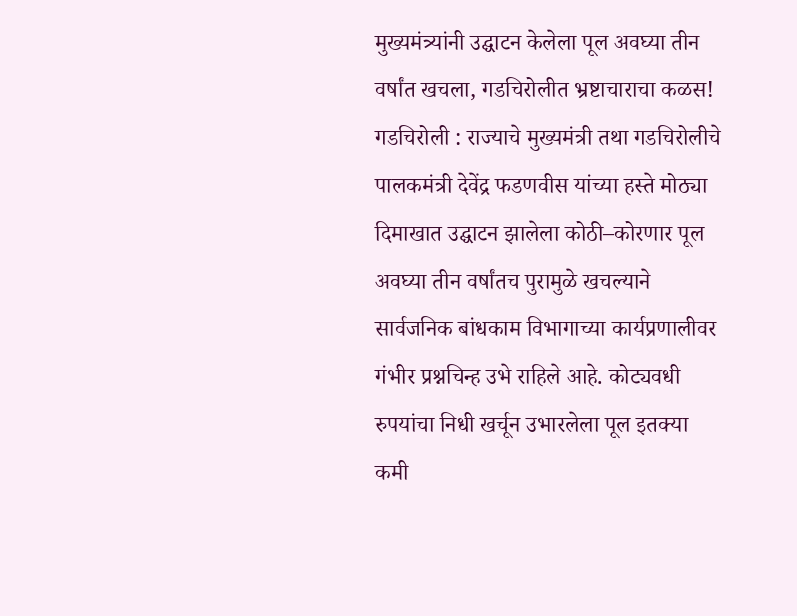मुख्यमंत्र्यांनी उद्घाटन केलेला पूल अवघ्या तीन वर्षांत खचला, गडचिरोलीत भ्रष्टाचाराचा कळस!
गडचिरोली : राज्याचे मुख्यमंत्री तथा गडचिरोलीचे पालकमंत्री देवेंद्र फडणवीस यांच्या हस्ते मोठ्या दिमाखात उद्घाटन झालेला कोठी–कोरणार पूल अवघ्या तीन वर्षांतच पुरामुळे खचल्याने सार्वजनिक बांधकाम विभागाच्या कार्यप्रणालीवर गंभीर प्रश्नचिन्ह उभे राहिले आहे. कोट्यवधी रुपयांचा निधी खर्चून उभारलेला पूल इतक्या कमी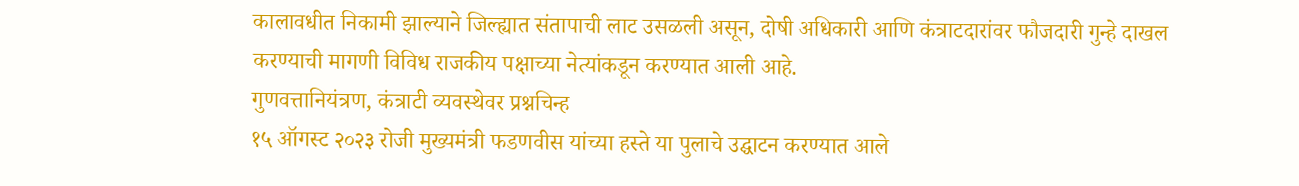कालावधीत निकामी झाल्याने जिल्ह्यात संतापाची लाट उसळली असून, दोषी अधिकारी आणि कंत्राटदारांवर फौजदारी गुन्हे दाखल करण्याची मागणी विविध राजकीय पक्षाच्या नेत्यांकडून करण्यात आली आहे.
गुणवत्तानियंत्रण, कंत्राटी व्यवस्थेवर प्रश्नचिन्ह
१५ ऑगस्ट २०२३ रोजी मुख्यमंत्री फडणवीस यांच्या हस्ते या पुलाचे उद्घाटन करण्यात आले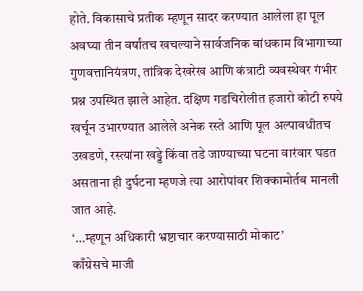होते. विकासाचे प्रतीक म्हणून सादर करण्यात आलेला हा पूल अवघ्या तीन वर्षांतच खचल्याने सार्वजनिक बांधकाम विभागाच्या गुणवत्तानियंत्रण, तांत्रिक देखरेख आणि कंत्राटी व्यवस्थेवर गंभीर प्रश्न उपस्थित झाले आहेत. दक्षिण गडचिरोलीत हजारो कोटी रुपये खर्चून उभारण्यात आलेले अनेक रस्ते आणि पूल अल्पावधीतच उखडणे, रस्त्यांना खड्डे किंवा तडे जाण्याच्या घटना वारंवार घडत असताना ही दुर्घटना म्हणजे त्या आरोपांवर शिक्कामोर्तब मानली जात आहे.
‘…म्हणून अधिकारी भ्रष्टाचार करण्यासाठी मोकाट’
काँग्रेसचे माजी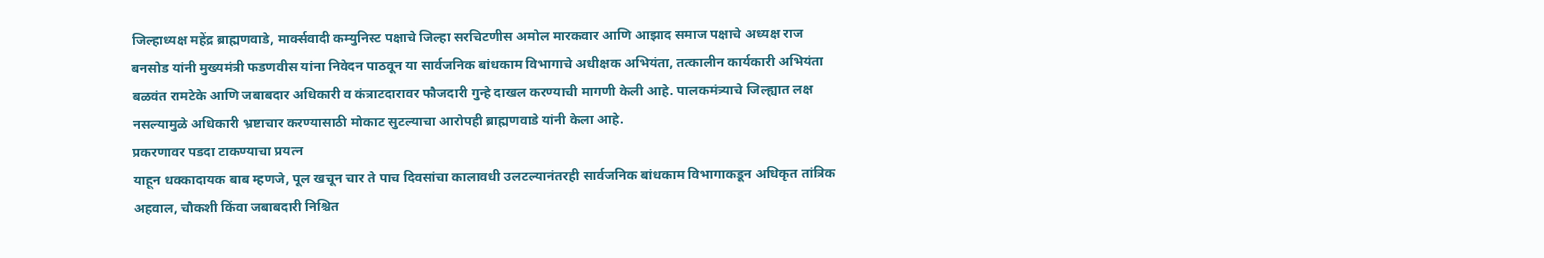जिल्हाध्यक्ष महेंद्र ब्राह्मणवाडे, मार्क्सवादी कम्युनिस्ट पक्षाचे जिल्हा सरचिटणीस अमोल मारकवार आणि आझाद समाज पक्षाचे अध्यक्ष राज बनसोड यांनी मुख्यमंत्री फडणवीस यांना निवेदन पाठवून या सार्वजनिक बांधकाम विभागाचे अधीक्षक अभियंता, तत्कालीन कार्यकारी अभियंता बळवंत रामटेके आणि जबाबदार अधिकारी व कंत्राटदारावर फौजदारी गुन्हे दाखल करण्याची मागणी केली आहे. पालकमंत्र्याचे जिल्ह्यात लक्ष नसल्यामुळे अधिकारी भ्रष्टाचार करण्यासाठी मोकाट सुटल्याचा आरोपही ब्राह्मणवाडे यांनी केला आहे.
प्रकरणावर पडदा टाकण्याचा प्रयत्न
याहून धक्कादायक बाब म्हणजे, पूल खचून चार ते पाच दिवसांचा कालावधी उलटल्यानंतरही सार्वजनिक बांधकाम विभागाकडून अधिकृत तांत्रिक अहवाल, चौकशी किंवा जबाबदारी निश्चित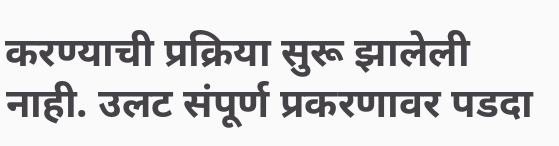करण्याची प्रक्रिया सुरू झालेली नाही. उलट संपूर्ण प्रकरणावर पडदा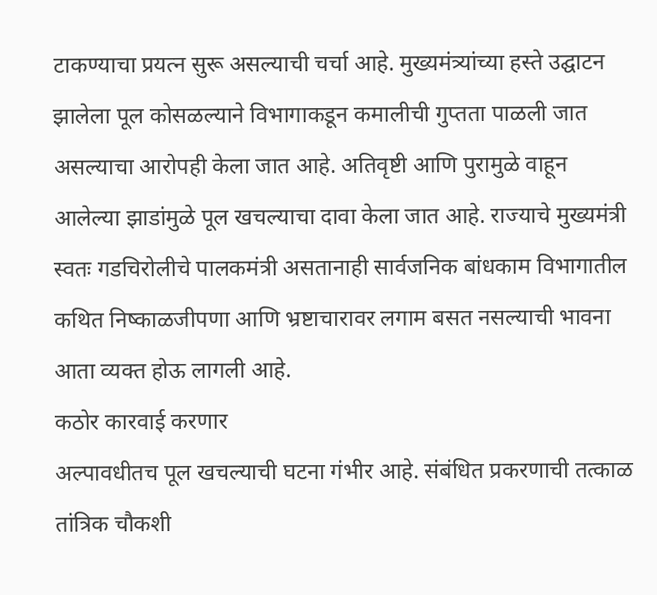टाकण्याचा प्रयत्न सुरू असल्याची चर्चा आहे. मुख्यमंत्र्यांच्या हस्ते उद्घाटन झालेला पूल कोसळल्याने विभागाकडून कमालीची गुप्तता पाळली जात असल्याचा आरोपही केला जात आहे. अतिवृष्टी आणि पुरामुळे वाहून आलेल्या झाडांमुळे पूल खचल्याचा दावा केला जात आहे. राज्याचे मुख्यमंत्री स्वतः गडचिरोलीचे पालकमंत्री असतानाही सार्वजनिक बांधकाम विभागातील कथित निष्काळजीपणा आणि भ्रष्टाचारावर लगाम बसत नसल्याची भावना आता व्यक्त होऊ लागली आहे.
कठोर कारवाई करणार
अल्पावधीतच पूल खचल्याची घटना गंभीर आहे. संबंधित प्रकरणाची तत्काळ तांत्रिक चौकशी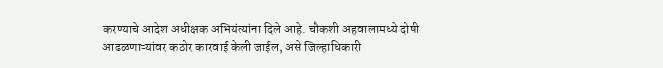करण्याचे आदेश अधीक्षक अभियंत्यांना दिले आहे. चौकशी अहवालामध्ये दोषी आढळणाऱ्यांवर कठोर कारवाई केली जाईल, असे जिल्हाधिकारी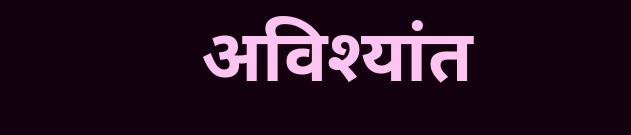अविश्यांत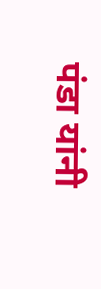पंडा यांनी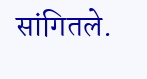सांगितले.